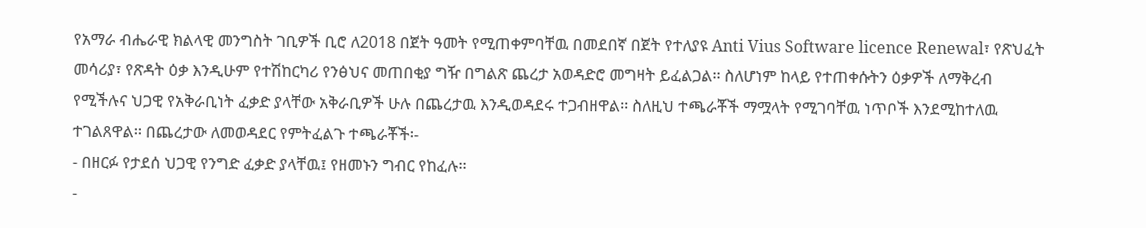የአማራ ብሔራዊ ክልላዊ መንግስት ገቢዎች ቢሮ ለ2018 በጀት ዓመት የሚጠቀምባቸዉ በመደበኛ በጀት የተለያዩ Anti Vius Software licence Renewal፣ የጽህፈት መሳሪያ፣ የጽዳት ዕቃ እንዲሁም የተሽከርካሪ የንፅህና መጠበቂያ ግዥ በግልጽ ጨረታ አወዳድሮ መግዛት ይፈልጋል፡፡ ስለሆነም ከላይ የተጠቀሱትን ዕቃዎች ለማቅረብ የሚችሉና ህጋዊ የአቅራቢነት ፈቃድ ያላቸው አቅራቢዎች ሁሉ በጨረታዉ እንዲወዳደሩ ተጋብዘዋል፡፡ ስለዚህ ተጫራቾች ማሟላት የሚገባቸዉ ነጥቦች እንደሚከተለዉ ተገልጸዋል፡፡ በጨረታው ለመወዳደር የምትፈልጉ ተጫራቾች፡-
- በዘርፉ የታደሰ ህጋዊ የንግድ ፈቃድ ያላቸዉ፤ የዘመኑን ግብር የከፈሉ፡፡
-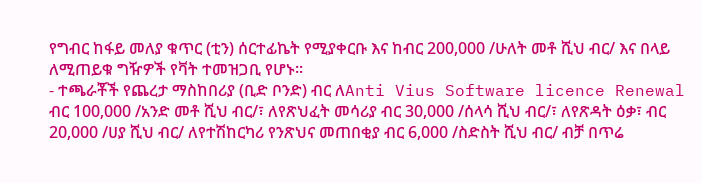የግብር ከፋይ መለያ ቁጥር (ቲን) ሰርተፊኬት የሚያቀርቡ እና ከብር 200,000 /ሁለት መቶ ሺህ ብር/ እና በላይ ለሚጠይቁ ግዥዎች የቫት ተመዝጋቢ የሆኑ፡፡
- ተጫራቾች የጨረታ ማስከበሪያ (ቢድ ቦንድ) ብር ለAnti Vius Software licence Renewal ብር 100,000 /አንድ መቶ ሺህ ብር/፣ ለየጽህፈት መሳሪያ ብር 30,000 /ሰላሳ ሺህ ብር/፣ ለየጽዳት ዕቃ፣ ብር 20,000 /ሀያ ሺህ ብር/ ለየተሽከርካሪ የንጽህና መጠበቂያ ብር 6,000 /ስድስት ሺህ ብር/ ብቻ በጥሬ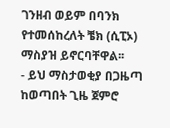ገንዘብ ወይም በባንክ የተመሰከረለት ቼክ (ሲፒኦ) ማስያዝ ይኖርባቸዋል፡፡
- ይህ ማስታወቂያ በጋዜጣ ከወጣበት ጊዜ ጀምሮ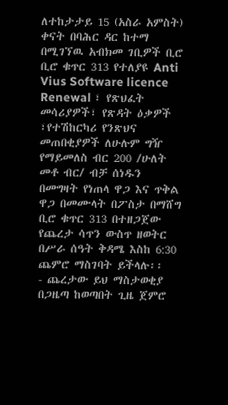ለተከታታይ 15 (አስራ አምስት) ቀናት በባሕር ዳር ከተማ በሚገኘዉ አብክመ ገቢዎች ቢሮ ቢሮ ቁጥር 313 የተለያዩ Anti Vius Software licence Renewal ፣ የጽህፈት መሳሪያዎች፣ የጽዳት ዕቃዎች ፣የተሽከርካሪ የንጽህና መጠበቂያዎች ለሁሉም ግዥ የማይመለስ ብር 200 /ሁለት መቶ ብር/ ብቻ ሰነዱን በመግዛት የነጠላ ዋጋ እና ጥቅል ዋጋ በመሙላት በፖስታ በማሸግ ቢሮ ቁጥር 313 በተዘጋጀው የጨረታ ሳጥን ውስጥ ዘወትር በሥራ ሰዓት ቅዳሜ እስከ 6:30 ጨምሮ ማስገባት ይችላሉ፡፡
- ጨረታው ይህ ማስታወቂያ በጋዜጣ ከወጣበት ጊዜ ጀምሮ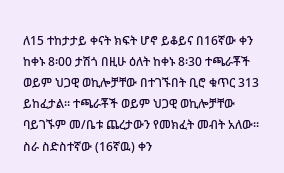ለ15 ተከታታይ ቀናት ክፍት ሆኖ ይቆይና በ16ኛው ቀን ከቀኑ 8፡00 ታሽጎ በዚሁ ዕለት ከቀኑ 8፡30 ተጫራቾች ወይም ህጋዊ ወኪሎቻቸው በተገኙበት ቢሮ ቁጥር 313 ይከፈታል፡፡ ተጫራቾች ወይም ህጋዊ ወኪሎቻቸው ባይገኙም መ/ቤቱ ጨረታውን የመክፈት መብት አለው፡፡ ስራ ስድስተኛው (16ኛዉ) ቀን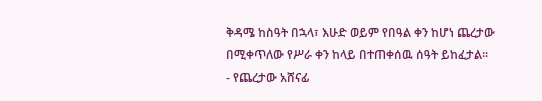ቅዳሜ ከስዓት በኋላ፣ እሁድ ወይም የበዓል ቀን ከሆነ ጨረታው በሚቀጥለው የሥራ ቀን ከላይ በተጠቀሰዉ ሰዓት ይከፈታል፡፡
- የጨረታው አሸናፊ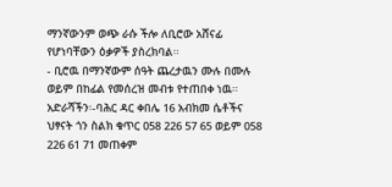ማንኛውንም ወጭ ራሱ ችሎ ለቢሮው አሸናፊ የሆነባቸውን ዕቃዎች ያስረክባል፡፡
- ቢሮዉ በማንኛውም ሰዓት ጨረታዉን ሙሉ በሙሉ ወይም በከፊል የመሰረዝ መብቱ የተጠበቀ ነዉ፡፡
አድራሻችን፡-ባሕር ዳር ቀበሌ 16 አብክመ ሴቶችና ህፃናት ጎን ስልክ ቁጥር 058 226 57 65 ወይም 058 226 61 71 መጠቀም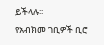ይችላሉ፡፡
የአብክመ ገቢዎች ቢሮ